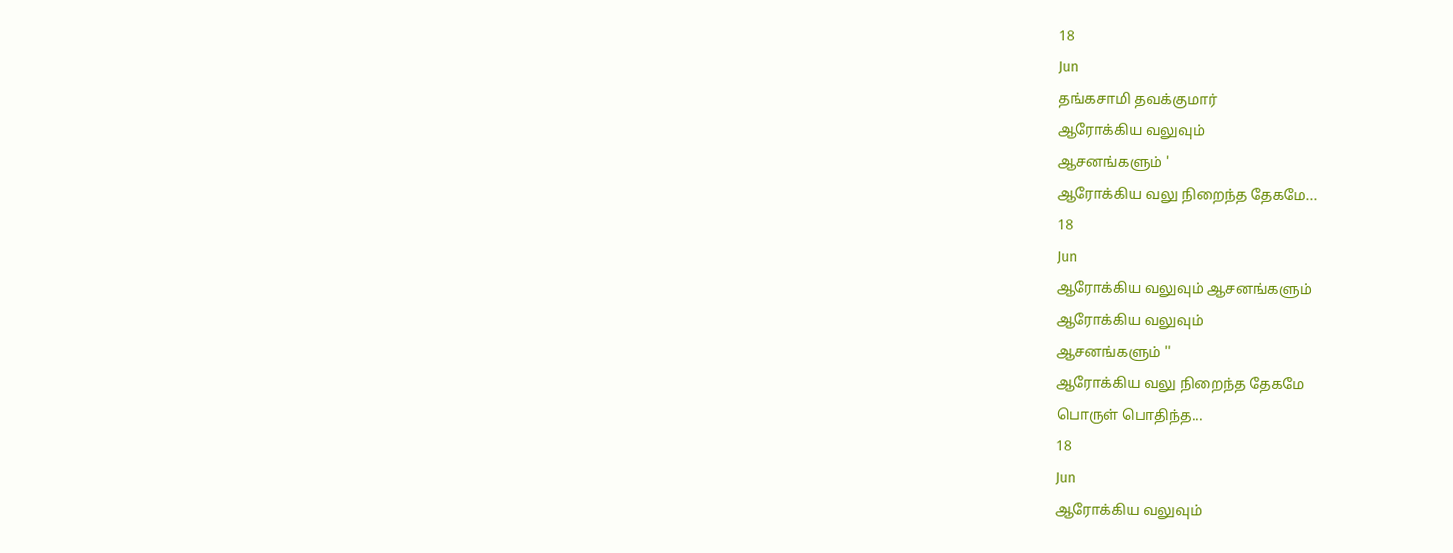18
Jun
தங்கசாமி தவக்குமார்
ஆரோக்கிய வலுவும்
ஆசனங்களும் '
ஆரோக்கிய வலு நிறைந்த தேகமே...
18
Jun
ஆரோக்கிய வலுவும் ஆசனங்களும்
ஆரோக்கிய வலுவும்
ஆசனங்களும் ''
ஆரோக்கிய வலு நிறைந்த தேகமே
பொருள் பொதிந்த...
18
Jun
ஆரோக்கிய வலுவும்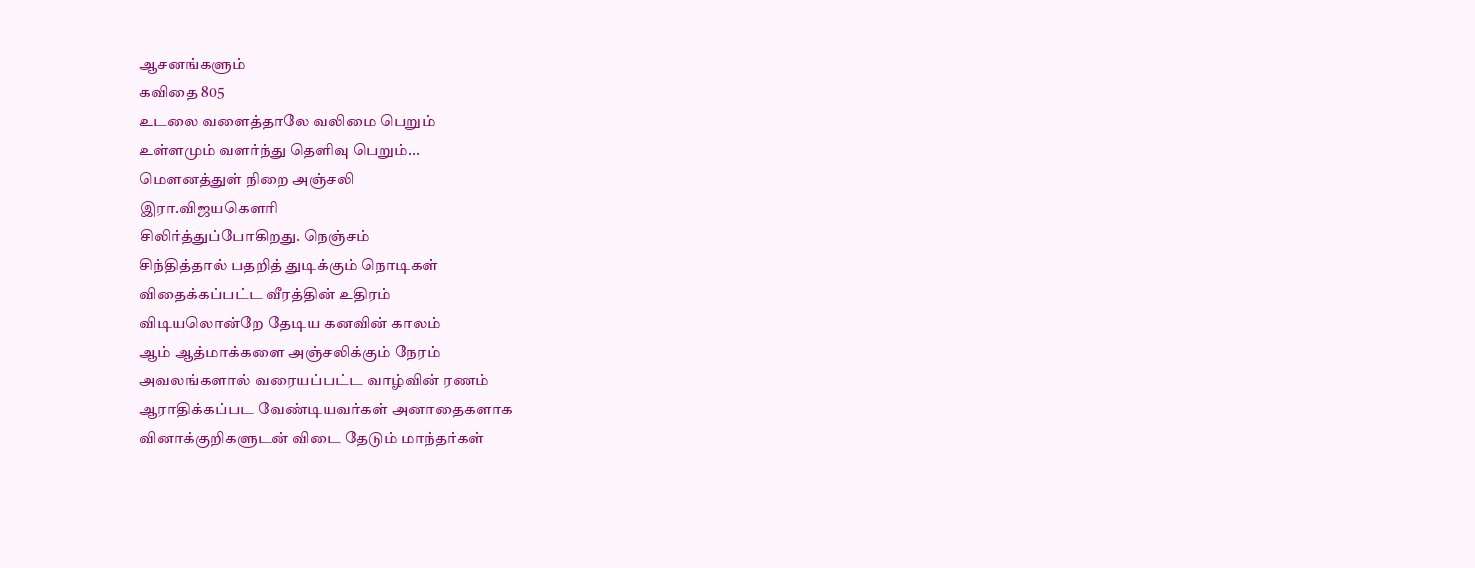ஆசனங்களும்
கவிதை 805
உடலை வளைத்தாலே வலிமை பெறும்
உள்ளமும் வளர்ந்து தெளிவு பெறும்...
மௌனத்துள் நிறை அஞ்சலி
இரா.விஜயகௌரி
சிலிர்த்துப்போகிறது. நெஞ்சம்
சிந்தித்தால் பதறித் துடிக்கும் நொடிகள்
விதைக்கப்பட்ட வீரத்தின் உதிரம்
விடியலொன்றே தேடிய கனவின் காலம்
ஆம் ஆத்மாக்களை அஞ்சலிக்கும் நேரம்
அவலங்களால் வரையப்பட்ட வாழ்வின் ரணம்
ஆராதிக்கப்பட வேண்டியவர்கள் அனாதைகளாக
வினாக்குறிகளுடன் விடை தேடும் மாந்தர்கள்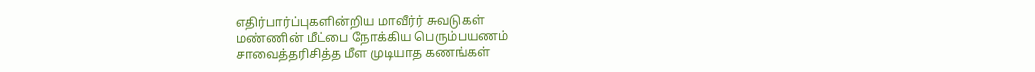எதிர்பார்ப்புகளின்றிய மாவீர்ர் சுவடுகள்
மண்ணின் மீட்பை நோக்கிய பெரும்பயணம்
சாவைத்தரிசித்த மீள முடியாத கணங்கள்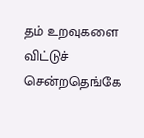தம் உறவுகளை விட்டுச் சென்றதெங்கே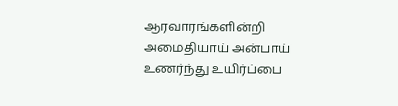ஆரவாரங்களின்றி அமைதியாய் அன்பாய்
உணர்ந்து உயிர்ப்பை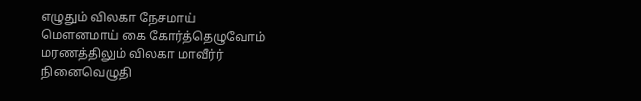எழுதும் விலகா நேசமாய்
மௌனமாய் கை கோர்த்தெழுவோம்
மரணத்திலும் விலகா மாவீர்ர் நினைவெழுதி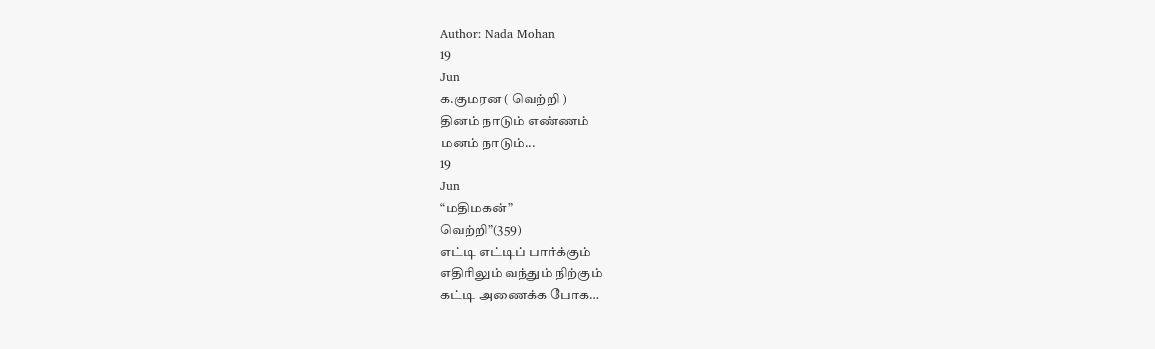Author: Nada Mohan
19
Jun
க.குமரன ( வெற்றி )
தினம் நாடும் எண்ணம்
மனம் நாடும்...
19
Jun
“மதிமகன்”
வெற்றி”(359)
எட்டி எட்டிப் பார்க்கும்
எதிரிலும் வந்தும் நிற்கும்
கட்டி அணைக்க போக…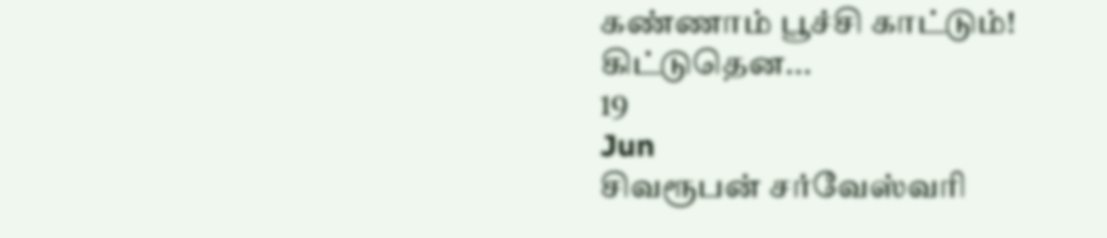கண்ணாம் பூச்சி காட்டும்!
கிட்டுதென...
19
Jun
சிவரூபன் சர்வேஸ்வரி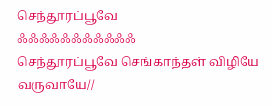செந்தூரப்பூவே
ஃஃஃஃஃஃஃஃஃஃஃ
செந்தூரப்பூவே செங்காந்தள் விழியே வருவாயே//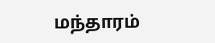மந்தாரம்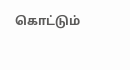கொட்டும்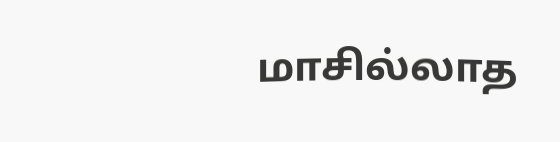மாசில்லாத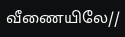வீணையிலே//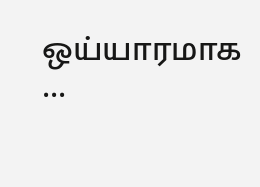ஒய்யாரமாக ...